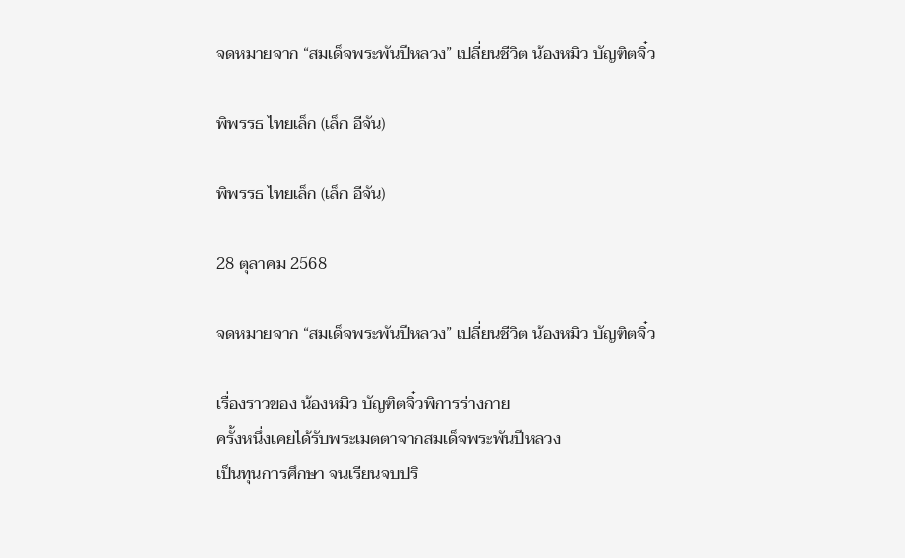จดหมายจาก “สมเด็จพระพันปีหลวง” เปลี่ยนชีวิต น้องหมิว บัญฑิตจิ๋ว

พิพรรธ ไทยเล็ก (เล็ก อีจัน)

พิพรรธ ไทยเล็ก (เล็ก อีจัน)

28 ตุลาคม 2568

จดหมายจาก “สมเด็จพระพันปีหลวง” เปลี่ยนชีวิต น้องหมิว บัญฑิตจิ๋ว

เรื่องราวของ น้องหมิว บัญฑิตจิ๋วพิการร่างกาย
ครั้งหนึ่งเคยได้รับพระเมตตาจากสมเด็จพระพันปีหลวง
เป็นทุนการศึกษา จนเรียนจบปริ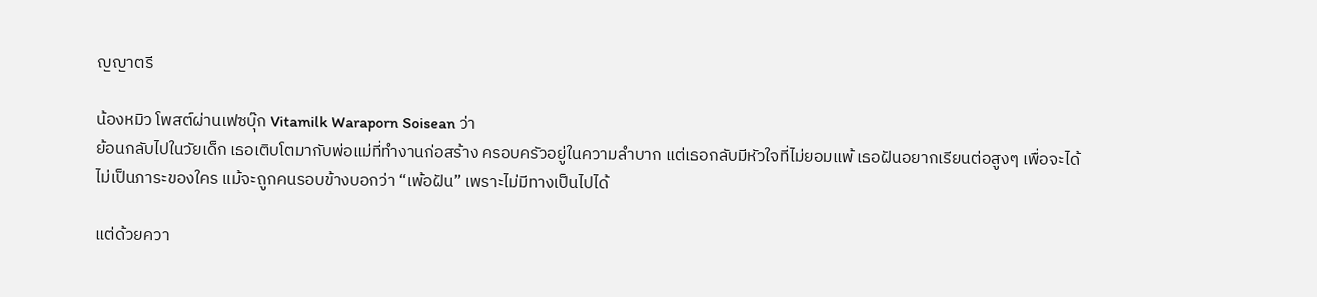ญญาตรี

น้องหมิว โพสต์ผ่านเฟซบุ๊ก Vitamilk Waraporn Soisean ว่า
ย้อนกลับไปในวัยเด็ก เธอเติบโตมากับพ่อแม่ที่ทำงานก่อสร้าง ครอบครัวอยู่ในความลำบาก แต่เธอกลับมีหัวใจที่ไม่ยอมแพ้ เธอฝันอยากเรียนต่อสูงๆ เพื่อจะได้ไม่เป็นภาระของใคร แม้จะถูกคนรอบข้างบอกว่า “เพ้อฝัน” เพราะไม่มีทางเป็นไปได้

แต่ด้วยควา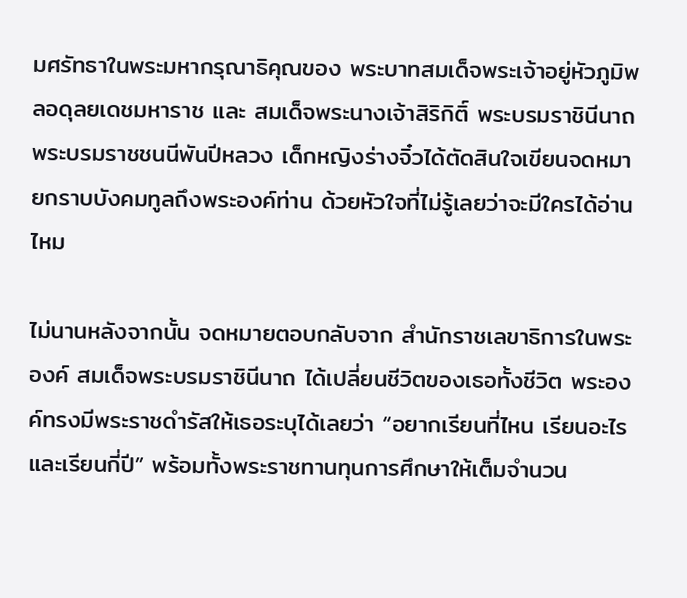มศรัทธาในพระมหากรุณาธิคุณของ พระบาทสมเด็จพระเจ้าอยู่หัวภูมิพลอดุลยเดชมหาราช และ สมเด็จพระนางเจ้าสิริกิติ์ พระบรมราชินีนาถ พระบรมราชชนนีพันปีหลวง เด็กหญิงร่างจิ๋วได้ตัดสินใจเขียนจดหมายกราบบังคมทูลถึงพระองค์ท่าน ด้วยหัวใจที่ไม่รู้เลยว่าจะมีใครได้อ่านไหม

ไม่นานหลังจากนั้น จดหมายตอบกลับจาก สำนักราชเลขาธิการในพระองค์ สมเด็จพระบรมราชินีนาถ ได้เปลี่ยนชีวิตของเธอทั้งชีวิต พระองค์ทรงมีพระราชดำรัสให้เธอระบุได้เลยว่า “อยากเรียนที่ไหน เรียนอะไร และเรียนกี่ปี” พร้อมทั้งพระราชทานทุนการศึกษาให้เต็มจำนวน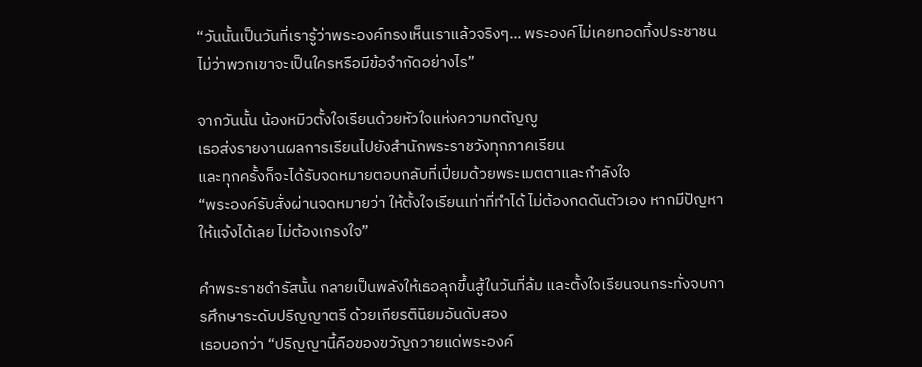“วันนั้นเป็นวันที่เรารู้ว่าพระองค์ทรงเห็นเราแล้วจริงๆ… พระองค์ไม่เคยทอดทิ้งประชาชน ไม่ว่าพวกเขาจะเป็นใครหรือมีข้อจำกัดอย่างไร”

จากวันนั้น น้องหมิวตั้งใจเรียนด้วยหัวใจแห่งความกตัญญู
เธอส่งรายงานผลการเรียนไปยังสำนักพระราชวังทุกภาคเรียน
และทุกครั้งก็จะได้รับจดหมายตอบกลับที่เปี่ยมด้วยพระเมตตาและกำลังใจ
“พระองค์รับสั่งผ่านจดหมายว่า ให้ตั้งใจเรียนเท่าที่ทำได้ ไม่ต้องกดดันตัวเอง หากมีปัญหาให้แจ้งได้เลย ไม่ต้องเกรงใจ”

คำพระราชดำรัสนั้น กลายเป็นพลังให้เธอลุกขึ้นสู้ในวันที่ล้ม และตั้งใจเรียนจนกระทั่งจบการศึกษาระดับปริญญาตรี ด้วยเกียรตินิยมอันดับสอง
เธอบอกว่า “ปริญญานี้คือของขวัญถวายแด่พระองค์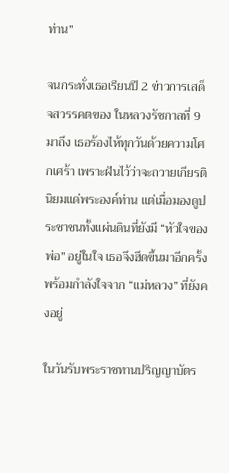ท่าน”

จนกระทั่งเธอเรียนปี 2 ข่าวการเสด็จสวรรคตของ ในหลวงรัชกาลที่ 9 มาถึง เธอร้องไห้ทุกวันด้วยความโศกเศร้า เพราะฝันไว้ว่าจะถวายเกียรตินิยมแด่พระองค์ท่าน แต่เมื่อมองดูประชาชนทั้งแผ่นดินที่ยังมี “หัวใจของพ่อ” อยู่ในใจ เธอจึงฮึดขึ้นมาอีกครั้ง พร้อมกำลังใจจาก “แม่หลวง” ที่ยังคงอยู่

ในวันรับพระราชทานปริญญาบัตร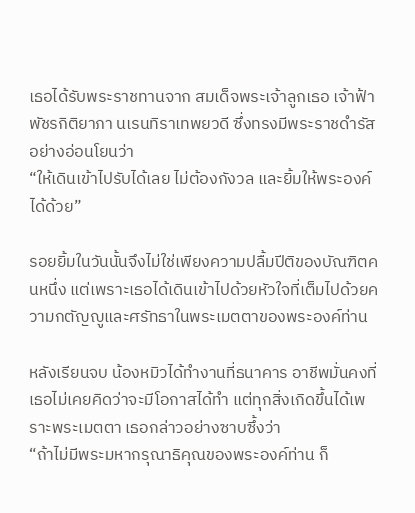เธอได้รับพระราชทานจาก สมเด็จพระเจ้าลูกเธอ เจ้าฟ้าพัชรกิติยาภา นเรนทิราเทพยวดี ซึ่งทรงมีพระราชดำรัสอย่างอ่อนโยนว่า
“ให้เดินเข้าไปรับได้เลย ไม่ต้องกังวล และยิ้มให้พระองค์ได้ด้วย”

รอยยิ้มในวันนั้นจึงไม่ใช่เพียงความปลื้มปีติของบัณฑิตคนหนึ่ง แต่เพราะเธอได้เดินเข้าไปด้วยหัวใจที่เต็มไปด้วยความกตัญญูและศรัทธาในพระเมตตาของพระองค์ท่าน

หลังเรียนจบ น้องหมิวได้ทำงานที่ธนาคาร อาชีพมั่นคงที่เธอไม่เคยคิดว่าจะมีโอกาสได้ทำ แต่ทุกสิ่งเกิดขึ้นได้เพราะพระเมตตา เธอกล่าวอย่างซาบซึ้งว่า
“ถ้าไม่มีพระมหากรุณาธิคุณของพระองค์ท่าน ก็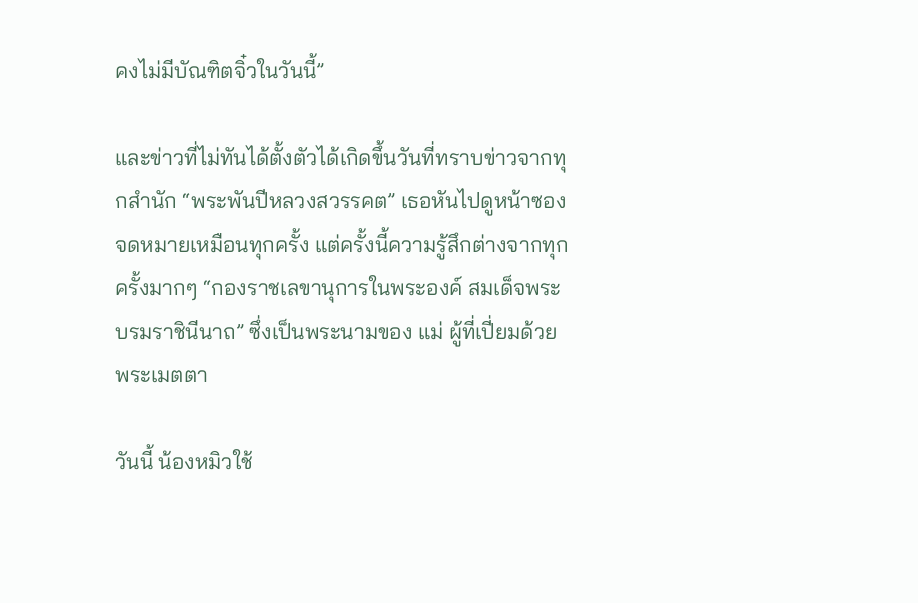คงไม่มีบัณฑิตจิ๋วในวันนี้”

และข่าวที่ไม่ทันได้ตั้งตัวได้เกิดขึ้นวันที่ทราบข่าวจากทุกสำนัก “พระพันปีหลวงสวรรคต” เธอหันไปดูหน้าซองจดหมายเหมือนทุกครั้ง แต่ครั้งนี้ความรู้สึกต่างจากทุกครั้งมากๆ “กองราชเลขานุการในพระองค์ สมเด็จพระบรมราชินีนาถ” ซึ่งเป็นพระนามของ แม่ ผู้ที่เปี่ยมด้วยพระเมตตา

วันนี้ น้องหมิวใช้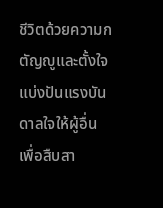ชีวิตด้วยความกตัญญูและตั้งใจแบ่งปันแรงบันดาลใจให้ผู้อื่น เพื่อสืบสา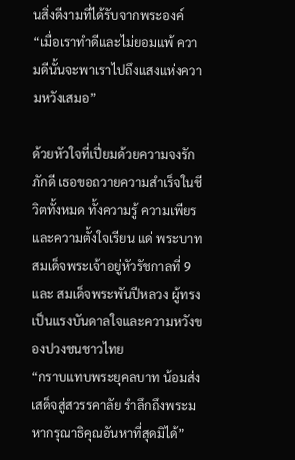นสิ่งดีงามที่ได้รับจากพระองค์
“เมื่อเราทำดีและไม่ยอมแพ้ ความดีนั้นจะพาเราไปถึงแสงแห่งความหวังเสมอ”

ด้วยหัวใจที่เปี่ยมด้วยความจงรักภักดี เธอขอถวายความสำเร็จในชีวิตทั้งหมด ทั้งความรู้ ความเพียร และความตั้งใจเรียน แด่ พระบาทสมเด็จพระเจ้าอยู่หัวรัชกาลที่ 9 และ สมเด็จพระพันปีหลวง ผู้ทรงเป็นแรงบันดาลใจและความหวังของปวงชนชาวไทย
“กราบแทบพระยุคลบาท น้อมส่งเสด็จสู่สวรรคาลัย รำลึกถึงพระมหากรุณาธิคุณอันหาที่สุดมิได้”